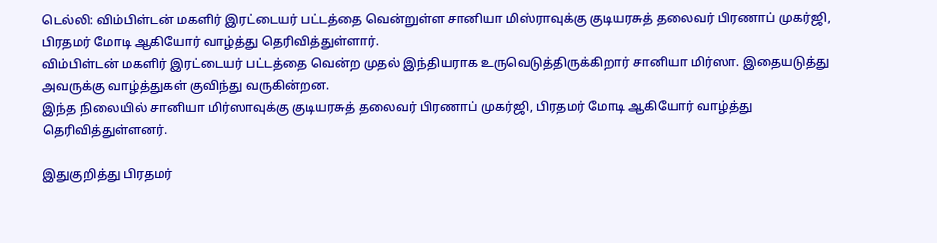டெல்லி: விம்பிள்டன் மகளிர் இரட்டையர் பட்டத்தை வென்றுள்ள சானியா மிஸ்ராவுக்கு குடியரசுத் தலைவர் பிரணாப் முகர்ஜி, பிரதமர் மோடி ஆகியோர் வாழ்த்து தெரிவித்துள்ளார்.
விம்பிள்டன் மகளிர் இரட்டையர் பட்டத்தை வென்ற முதல் இந்தியராக உருவெடுத்திருக்கிறார் சானியா மிர்ஸா. இதையடுத்து அவருக்கு வாழ்த்துகள் குவிந்து வருகின்றன.
இந்த நிலையில் சானியா மிர்ஸாவுக்கு குடியரசுத் தலைவர் பிரணாப் முகர்ஜி, பிரதமர் மோடி ஆகியோர் வாழ்த்து தெரிவித்துள்ளனர்.

இதுகுறித்து பிரதமர்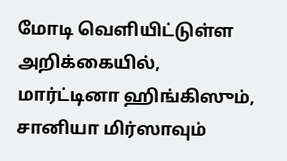மோடி வெளியிட்டுள்ள அறிக்கையில், மார்ட்டினா ஹிங்கிஸும், சானியா மிர்ஸாவும்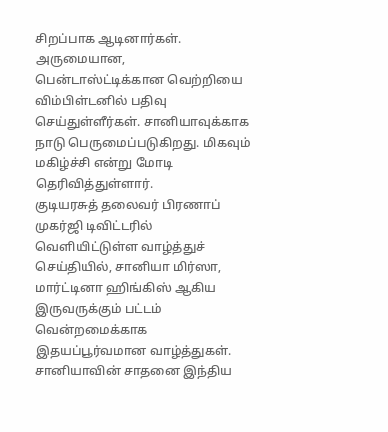சிறப்பாக ஆடினார்கள். அருமையான, பென்டாஸ்ட்டிக்கான வெற்றியை விம்பிள்டனில் பதிவு செய்துள்ளீர்கள். சானியாவுக்காக நாடு பெருமைப்படுகிறது. மிகவும் மகிழ்ச்சி என்று மோடி தெரிவித்துள்ளார்.
குடியரசுத் தலைவர் பிரணாப் முகர்ஜி டிவிட்டரில் வெளியிட்டுள்ள வாழ்த்துச் செய்தியில், சானியா மிர்ஸா, மார்ட்டினா ஹிங்கிஸ் ஆகிய இருவருக்கும் பட்டம் வென்றமைக்காக இதயப்பூர்வமான வாழ்த்துகள். சானியாவின் சாதனை இந்திய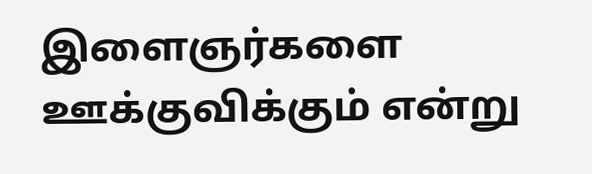இளைஞர்களை ஊக்குவிக்கும் என்று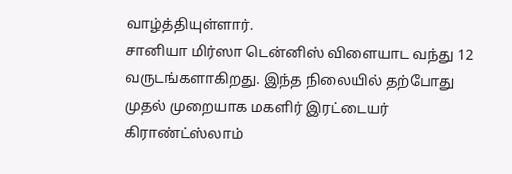வாழ்த்தியுள்ளார்.
சானியா மிர்ஸா டென்னிஸ் விளையாட வந்து 12 வருடங்களாகிறது. இந்த நிலையில் தற்போது முதல் முறையாக மகளிர் இரட்டையர் கிராண்ட்ஸ்லாம்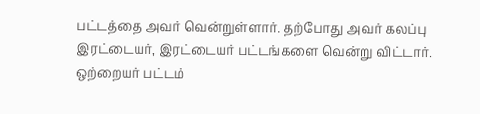பட்டத்தை அவர் வென்றுள்ளார். தற்போது அவர் கலப்பு இரட்டையர், இரட்டையர் பட்டங்களை வென்று விட்டார். ஒற்றையர் பட்டம்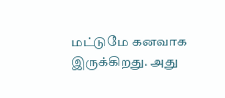மட்டுமே கனவாக இருக்கிறது. அது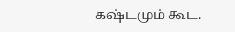கஷ்டமும் கூட.